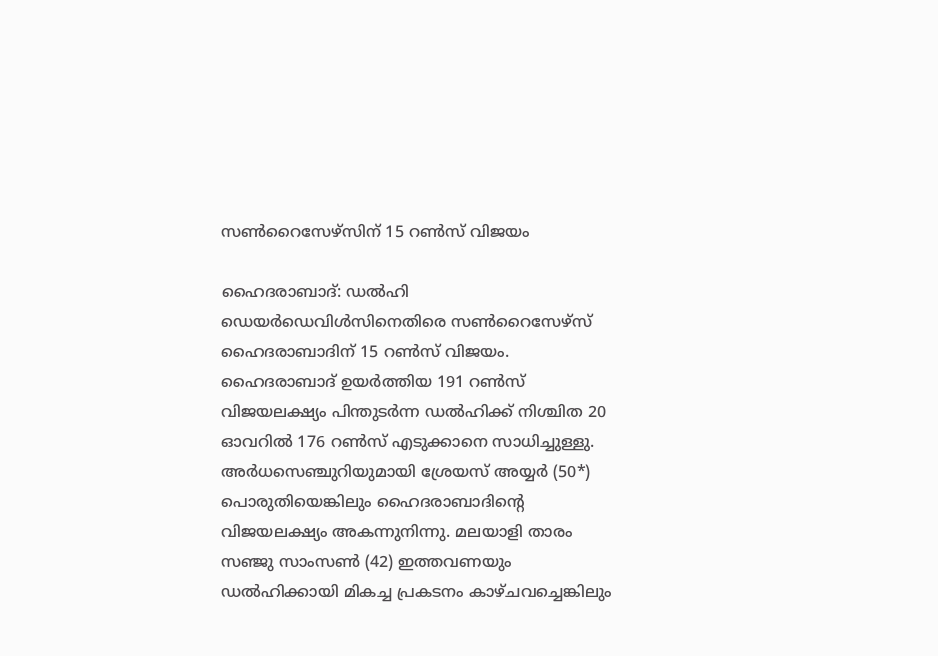സൺറൈസേഴ്സിന് 15 റൺസ് വിജയം ‌

ഹൈദരാബാദ്: ഡൽഹി ഡെയർഡെവിൾസിനെതിരെ സൺറൈസേഴ്സ് ഹൈദരാബാദിന് 15 റൺസ് വിജയം. ഹൈദരാബാദ് ഉയർത്തിയ 191 റൺസ് വിജയലക്ഷ്യം പിന്തുടർന്ന ഡൽഹിക്ക് നിശ്ചിത 20 ഓവറിൽ 176 റൺസ് എടുക്കാനെ സാധിച്ചുള്ളു. അർധസെഞ്ചുറിയുമായി ശ്രേയസ് അയ്യർ (50*) പൊരുതിയെങ്കിലും ഹൈദരാബാദിന്‍റെ വിജയലക്ഷ്യം അകന്നുനിന്നു. മലയാളി താരം സഞ്ജു സാംസൺ (42) ഇത്തവണയും ഡൽഹിക്കായി മികച്ച പ്രകടനം കാഴ്ചവച്ചെങ്കിലും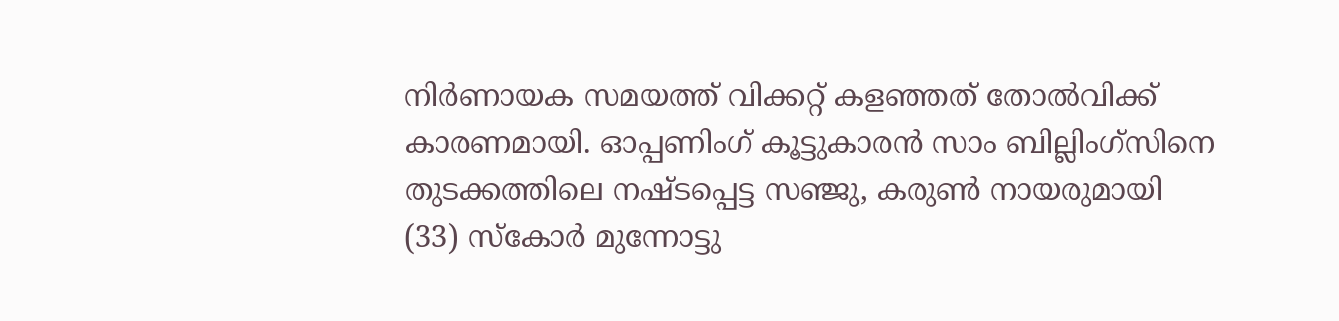നിർണായക സമയത്ത് വിക്കറ്റ് കളഞ്ഞത് തോൽവിക്ക് കാരണമായി. ഓപ്പണിംഗ് കൂട്ടുകാരൻ സാം ബില്ലിംഗ്സിനെ തുടക്കത്തിലെ നഷ്ടപ്പെട്ട സഞ്ജു, കരുൺ നായരുമായി (33) സ്കോർ മുന്നോട്ടു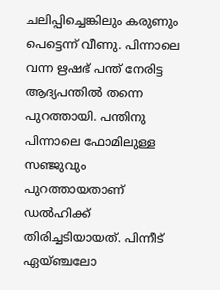ചലിപ്പിച്ചെങ്കിലും കരുണും പെട്ടെന്ന് വീണു. പിന്നാലെ വന്ന ഋഷഭ് പന്ത് നേരിട്ട ആദ്യപന്തിൽ തന്നെ പുറത്തായി. പന്തിനു പിന്നാലെ ഫോമിലുള്ള സഞ്ജുവും പുറത്തായതാണ് ഡൽഹിക്ക് തിരിച്ചടിയായത്. പിന്നീട് ഏയ്ഞ്ചലോ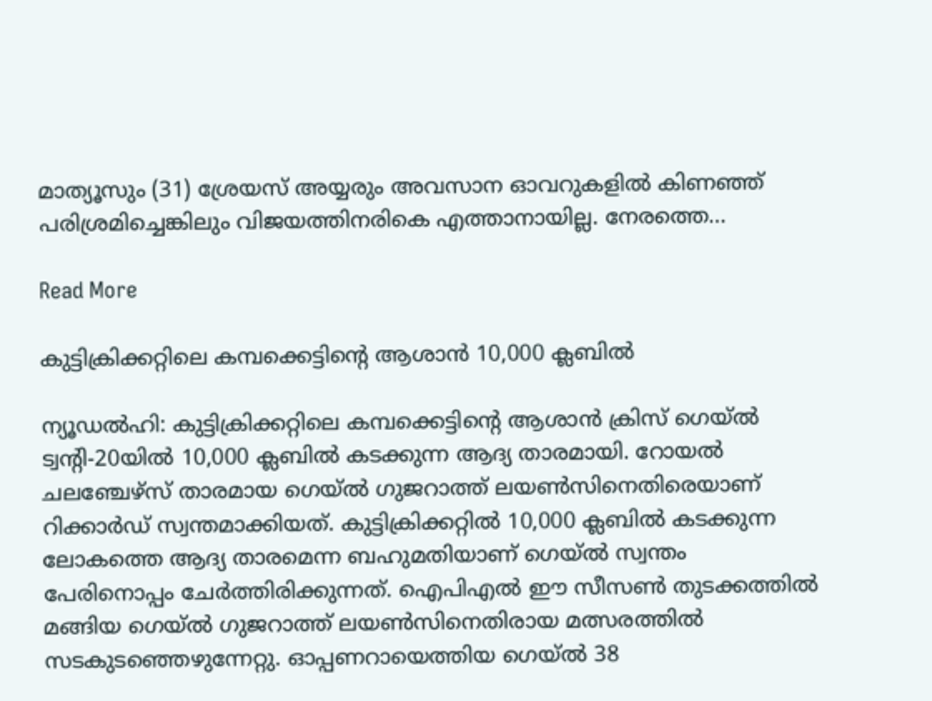മാത്യൂസും (31) ശ്രേയസ് അയ്യരും അവസാന ഓവറുകളിൽ കിണഞ്ഞ് പരിശ്രമിച്ചെങ്കിലും വിജയത്തിനരികെ എത്താനായില്ല. നേരത്തെ…

Read More

കുട്ടിക്രിക്കറ്റിലെ കമ്പക്കെട്ടിന്‍റെ ആശാൻ 10,000 ക്ലബിൽ

ന്യൂഡൽഹി: കുട്ടിക്രിക്കറ്റിലെ കമ്പക്കെട്ടിന്‍റെ ആശാൻ ക്രിസ് ഗെയ്ൽ ട്വന്‍റി-20യിൽ 10,000 ക്ലബിൽ കടക്കുന്ന ആദ്യ താരമായി. റോയൽ ചലഞ്ചേഴ്സ് താരമായ ഗെയ്ൽ ഗുജറാത്ത് ലയൺസിനെതിരെയാണ് റിക്കാർഡ് സ്വന്തമാക്കിയത്. കുട്ടിക്രിക്കറ്റിൽ 10,000 ക്ലബിൽ കടക്കുന്ന ലോകത്തെ ആദ്യ താരമെന്ന ബഹുമതിയാണ് ഗെയ്ൽ സ്വന്തം പേരിനൊപ്പം ചേർത്തിരിക്കുന്നത്. ഐപിഎൽ ഈ സീസൺ തുടക്കത്തിൽ മങ്ങിയ ഗെയ്ൽ ഗുജറാത്ത് ലയൺസിനെതിരായ മത്സരത്തിൽ സടകുടഞ്ഞെഴുന്നേറ്റു. ഓപ്പണറായെത്തിയ ഗെയ്ൽ 38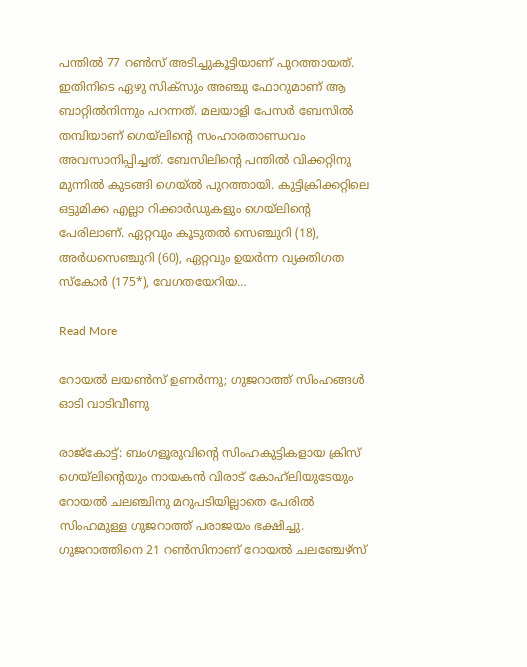പന്തിൽ 77 റൺസ് അടിച്ചുകൂട്ടിയാണ് പുറത്തായത്. ഇതിനിടെ ഏഴു സിക്സും അഞ്ചു ഫോറുമാണ് ആ ബാറ്റിൽനിന്നും പറന്നത്. മലയാളി പേസർ ബേസിൽ തമ്പിയാണ് ഗെയ്‌ലിന്‍റെ സംഹാരതാണ്ഡവം അവസാനിപ്പിച്ചത്. ബേസിലിന്‍റെ പന്തിൽ വിക്കറ്റിനു മുന്നിൽ കുടങ്ങി ഗെയ്ൽ പുറത്തായി. കുട്ടിക്രിക്കറ്റിലെ ഒട്ടുമിക്ക എല്ലാ റിക്കാർഡുകളും ഗെയ്‌ലിന്‍റെ പേരിലാണ്. ഏറ്റവും കൂടുതൽ സെഞ്ചുറി (18), അർധസെഞ്ചുറി (60), ഏറ്റവും ഉയർന്ന വ്യക്തിഗത സ്കോർ (175*), വേഗത‍യേറിയ…

Read More

റോയൽ ലയൺസ് ഉണർന്നു; ഗുജറാത്ത് സിംഹങ്ങൾ ഓടി വാടിവീണു

രാജ്കോട്ട്: ബംഗളൂരുവിന്‍റെ സിംഹകുട്ടികളായ ക്രിസ് ഗെയ്‌ലിന്‍റെയും നായകൻ വിരാട് കോഹ്‌ലിയുടേയും റോയൽ ചലഞ്ചിനു മറുപടിയില്ലാതെ പേരിൽ സിംഹമുള്ള ഗുജറാത്ത് പരാജയം ഭക്ഷിച്ചു. ഗുജറാത്തിനെ 21 റൺസിനാണ് റോയൽ ചലഞ്ചേഴ്സ്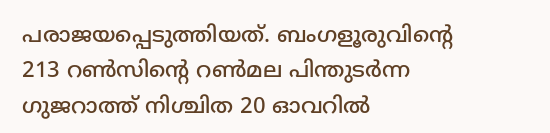പരാജയപ്പെടുത്തിയത്. ബംഗളൂരുവിന്‍റെ 213 റൺസിന്‍റെ റൺമല പിന്തുടർന്ന ഗുജറാത്ത് നിശ്ചിത 20 ഓവറിൽ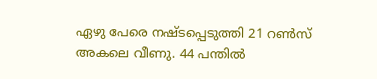ഏഴു പേരെ നഷ്ടപ്പെടുത്തി 21 റൺസ് അകലെ വീണു. 44 പന്തിൽ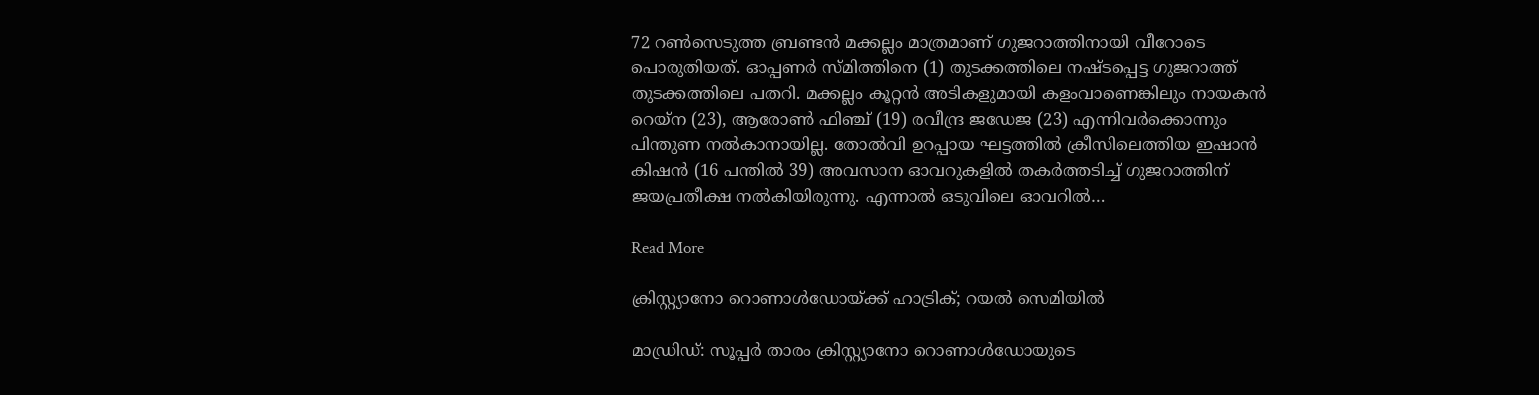72 റൺസെടുത്ത ബ്രണ്ടൻ മക്കല്ലം മാത്രമാണ് ഗുജറാത്തിനായി വീറോടെ പൊരുതിയത്. ഓപ്പണർ സ്മിത്തിനെ (1) തുടക്കത്തിലെ നഷ്ടപ്പെട്ട ഗുജറാത്ത് തുടക്കത്തിലെ പതറി. മക്കല്ലം കൂറ്റൻ അടികളുമായി കളംവാണെങ്കിലും നായകൻ റെയ്ന (23), ആരോൺ ഫിഞ്ച് (19) രവീന്ദ്ര ജഡേജ (23) എന്നിവർക്കൊന്നും പിന്തുണ നൽകാനായില്ല. തോൽവി ഉറപ്പായ ഘട്ടത്തിൽ ക്രീസിലെത്തിയ ഇഷാൻ കിഷൻ (16 പന്തിൽ 39) അവസാന ഓവറുകളിൽ തകർത്തടിച്ച് ഗുജറാത്തിന് ജയപ്രതീക്ഷ നൽകിയിരുന്നു. എന്നാൽ ഒടുവിലെ ഓവറിൽ…

Read More

ക്രിസ്റ്റ്യാനോ റൊണാൾഡോയ്ക്ക് ഹാട്രിക്; റയൽ സെമിയിൽ

മാഡ്രിഡ്: സൂപ്പർ താരം ക്രിസ്റ്റ്യാനോ റൊണാൾഡോയുടെ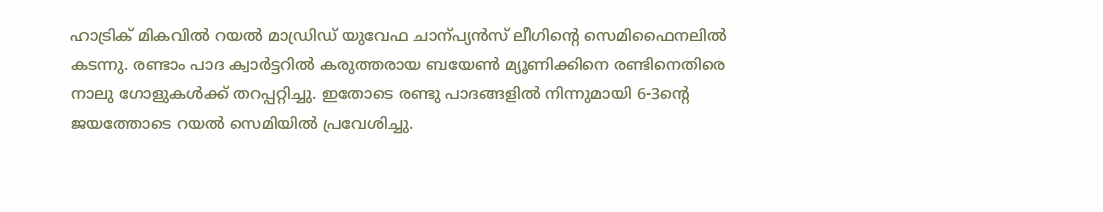ഹാട്രിക് മികവിൽ റയൽ മാഡ്രിഡ് യുവേഫ ചാന്പ്യൻസ് ലീഗിന്‍റെ സെമിഫൈനലിൽ കടന്നു. രണ്ടാം പാദ ക്വാർട്ടറിൽ കരുത്തരായ ബയേണ്‍ മ്യൂണിക്കിനെ രണ്ടിനെതിരെ നാലു ഗോളുകൾക്ക് തറപ്പറ്റിച്ചു. ഇതോടെ രണ്ടു പാദങ്ങളിൽ നിന്നുമായി 6-3ന്‍റെ ജയത്തോടെ റയൽ സെമിയിൽ പ്രവേശിച്ചു.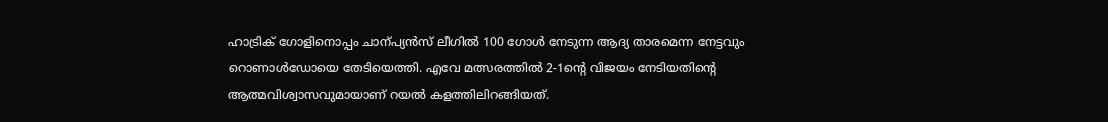ഹാട്രിക് ഗോളിനൊപ്പം ചാന്പ്യൻസ് ലീഗിൽ 100 ഗോൾ നേടുന്ന ആദ്യ താരമെന്ന നേട്ടവും റൊണാൾഡോയെ തേടിയെത്തി. എവേ മത്സരത്തിൽ 2-1ന്‍റെ വിജയം നേടിയതിന്‍റെ ആത്മവിശ്വാസവുമായാണ് റയൽ കളത്തിലിറങ്ങിയത്.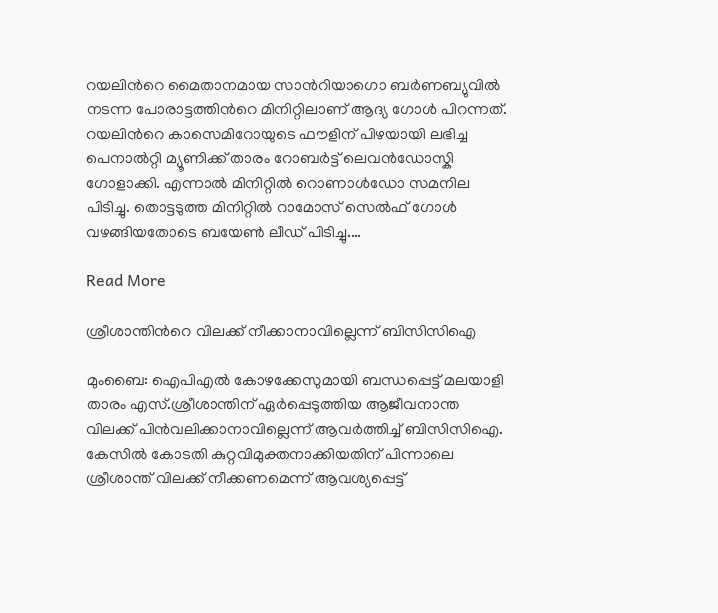റയലിന്‍റെ മൈതാനമായ സാന്‍റിയാഗൊ ബർണബ്യുവിൽ നടന്ന പോരാട്ടത്തിന്‍റെ മിനിറ്റിലാണ് ആദ്യ ഗോൾ പിറന്നത്. റയലിന്‍റെ കാസെമിറോയുടെ ഫൗളിന് പിഴയായി ലഭിച്ച പെനാൽറ്റി മ്യൂണിക്ക് താരം റോബർട്ട് ലെവൻഡോസ്കി ഗോളാക്കി. എന്നാൽ മിനിറ്റിൽ റൊണാൾഡോ സമനില പിടിച്ചു. തൊട്ടടുത്ത മിനിറ്റിൽ റാമോസ് സെൽഫ് ഗോൾ വഴങ്ങിയതോടെ ബയേണ്‍ ലീഡ് പിടിച്ചു.…

Read More

ശ്രീശാന്തിന്‍റെ വിലക്ക് നീക്കാനാവില്ലെന്ന് ബിസിസിഐ

മുംബൈ: ഐപിഎൽ കോഴക്കേസുമായി ബന്ധപ്പെട്ട് മലയാളി താരം എസ്.ശ്രീശാന്തിന് ഏർപ്പെടുത്തിയ ആജീവനാന്ത വിലക്ക് പിൻവലിക്കാനാവില്ലെന്ന് ആവർത്തിച്ച് ബിസിസിഐ. കേസിൽ കോടതി കുറ്റവിമുക്തനാക്കിയതിന് പിന്നാലെ ശ്രീശാന്ത് വിലക്ക് നീക്കണമെന്ന് ആവശ്യപ്പെട്ട്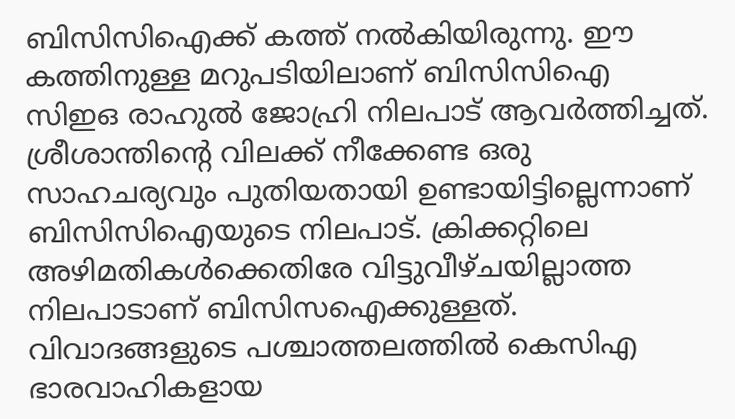ബിസിസിഐക്ക് കത്ത് നൽകിയിരുന്നു. ഈ കത്തിനുള്ള മറുപടിയിലാണ് ബിസിസിഐ സിഇഒ രാഹുൽ ജോഹ്രി നിലപാട് ആവർത്തിച്ചത്. ശ്രീശാന്തിന്‍റെ വിലക്ക് നീക്കേണ്ട ഒരു സാഹചര്യവും പുതിയതായി ഉണ്ടായിട്ടില്ലെന്നാണ് ബിസിസിഐയുടെ നിലപാട്. ക്രിക്കറ്റിലെ അഴിമതികൾക്കെതിരേ വിട്ടുവീഴ്ചയില്ലാത്ത നിലപാടാണ് ബിസിസഐക്കുള്ളത്. വിവാദങ്ങളുടെ പശ്ചാത്തലത്തിൽ കെസിഎ ഭാരവാഹികളായ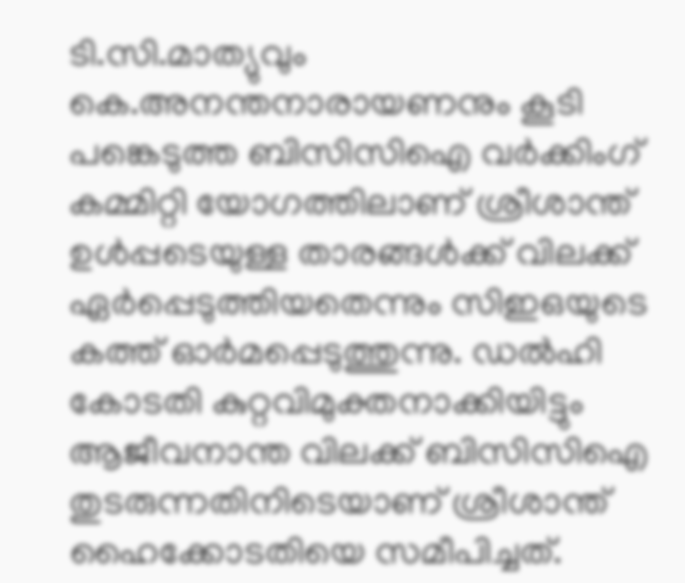ടി.സി.മാത്യുവും കെ.അനന്തനാരായണനും കൂടി പങ്കെടുത്ത ബിസിസിഐ വർക്കിംഗ് കമ്മിറ്റി യോഗത്തിലാണ് ശ്രീശാന്ത് ഉൾപ്പടെയുള്ള താരങ്ങൾക്ക് വിലക്ക് ഏർപ്പെടുത്തിയതെന്നും സിഇഒയുടെ കത്ത് ഓർമപ്പെടുത്തുന്നു. ഡൽഹി കോടതി കുറ്റവിമുക്തനാക്കിയിട്ടും ആജീവനാന്ത വിലക്ക് ബിസിസിഐ തുടരുന്നതിനിടെയാണ് ശ്രീശാന്ത് ഹൈക്കോടതിയെ സമീപിച്ചത്.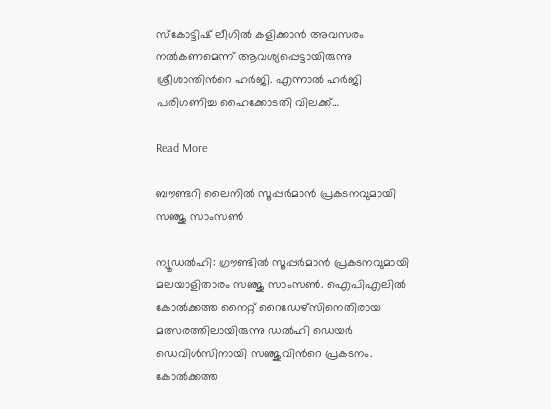സ്കോട്ടിഷ് ലീഗിൽ കളിക്കാൻ അവസരം നൽകണമെന്ന് ആവശ്യപ്പെട്ടായിരുന്നു ശ്രീശാന്തിന്‍റെ ഹർജി. എന്നാൽ ഹർജി പരിഗണിച്ച ഹൈക്കോടതി വിലക്ക്…

Read More

ബൗണ്ടറി ലൈനിൽ സൂപ്പർമാൻ പ്രകടനവുമായി സഞ്ജു സാംസണ്‍

ന്യൂഡൽഹി: ഗ്രൗണ്ടിൽ സൂപ്പർമാൻ പ്രകടനവുമായി മലയാളിതാരം സഞ്ജു സാംസണ്‍. ഐപിഎലിൽ കോൽക്കത്ത നൈറ്റ് റൈഡേഴ്സിനെതിരായ മത്സരത്തിലായിരുന്നു ഡൽഹി ഡെയർ ഡെവിൾസിനായി സഞ്ജുവിന്‍റെ പ്രകടനം. കോൽക്കത്ത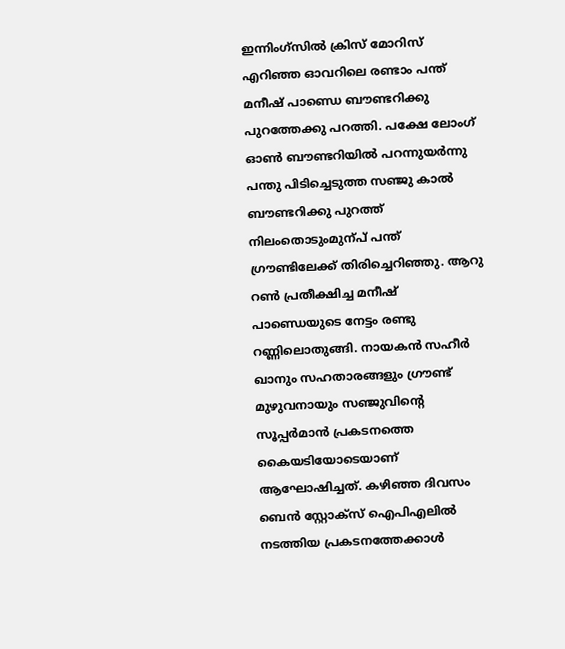ഇന്നിംഗ്സിൽ ക്രിസ് മോറിസ് എറിഞ്ഞ ഓവറിലെ രണ്ടാം പന്ത് മനീഷ് പാണ്ഡെ ബൗണ്ടറിക്കു പുറത്തേക്കു പറത്തി. പക്ഷേ ലോംഗ് ഓണ്‍ ബൗണ്ടറിയിൽ പറന്നുയർന്നു പന്തു പിടിച്ചെടുത്ത സഞ്ജു കാൽ ബൗണ്ടറിക്കു പുറത്ത് നിലംതൊടുംമുന്പ് പന്ത് ഗ്രൗണ്ടിലേക്ക് തിരിച്ചെറിഞ്ഞു. ആറു റണ്‍ പ്രതീക്ഷിച്ച മനീഷ് പാണ്ഡെയുടെ നേട്ടം രണ്ടു റണ്ണിലൊതുങ്ങി. നായകൻ സഹീർ ഖാനും സഹതാരങ്ങളും ഗ്രൗണ്ട് മുഴുവനായും സഞ്ജുവിന്‍റെ സൂപ്പർമാൻ പ്രകടനത്തെ കൈയടിയോടെയാണ് ആഘോഷിച്ചത്. കഴിഞ്ഞ ദിവസം ബെൻ സ്റ്റോക്സ് ഐപിഎലിൽ നടത്തിയ പ്രകടനത്തേക്കാൾ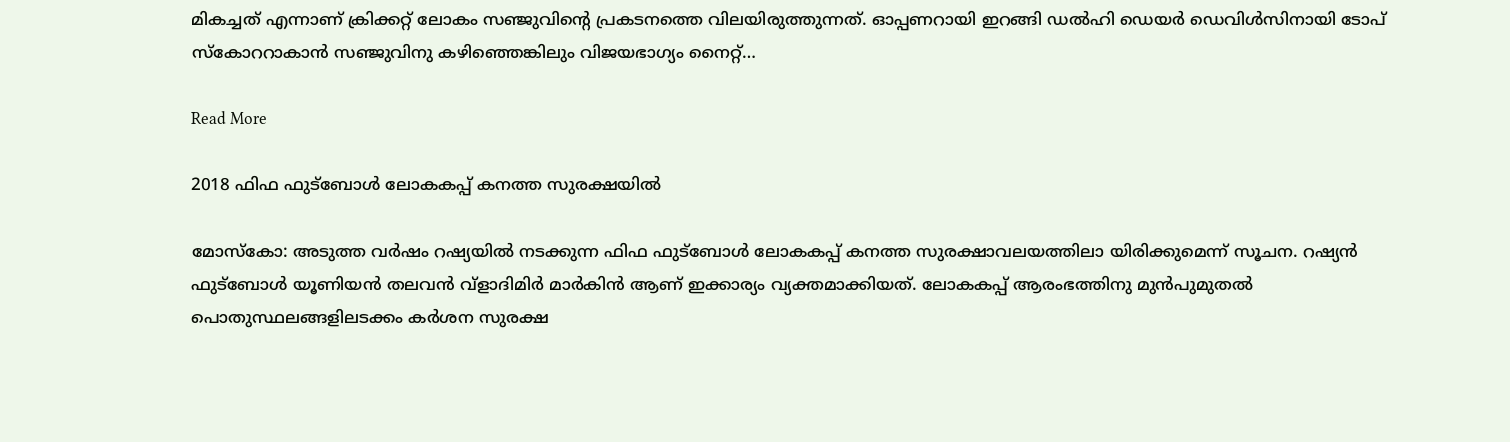മികച്ചത് എന്നാണ് ക്രിക്കറ്റ് ലോകം സഞ്ജുവിന്‍റെ പ്രകടനത്തെ വിലയിരുത്തുന്നത്. ഓപ്പണറായി ഇറങ്ങി ഡൽഹി ഡെയർ ഡെവിൾസിനായി ടോപ് സ്കോററാകാൻ സഞ്ജുവിനു കഴിഞ്ഞെങ്കിലും വിജയഭാഗ്യം നൈറ്റ്…

Read More

2018 ഫിഫ ഫുട്ബോൾ ലോകകപ്പ് കനത്ത സുരക്ഷയിൽ

മോസ്കോ: അടുത്ത വർഷം റഷ്യയിൽ നടക്കുന്ന ഫിഫ ഫുട്ബോൾ ലോകകപ്പ് കനത്ത സുരക്ഷാവലയത്തിലാ യിരിക്കുമെന്ന് സൂചന. റഷ്യൻ ഫുട്ബോൾ യൂണിയൻ തലവൻ വ്ളാദിമിർ മാർകിൻ ആണ് ഇക്കാര്യം വ്യക്തമാക്കിയത്. ലോകകപ്പ് ആരംഭത്തിനു മുൻപുമുതൽ പൊതുസ്ഥലങ്ങളിലടക്കം കർശന സുരക്ഷ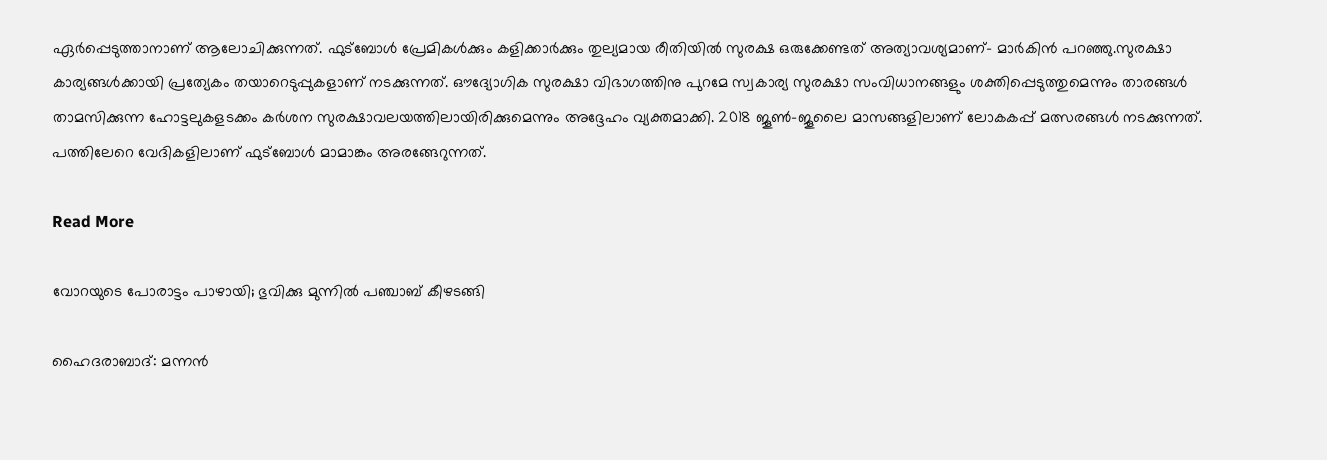ഏർപ്പെടുത്താനാണ് ആലോചിക്കുന്നത്. ഫുട്ബോൾ പ്രേമികൾക്കും കളിക്കാർക്കും തുല്യമായ രീതിയിൽ സുരക്ഷ ഒരുക്കേണ്ടത് അത്യാവശ്യമാണ്- മാർകിൻ പറഞ്ഞു.സുരക്ഷാ കാര്യങ്ങൾക്കായി പ്രത്യേകം തയാറെടുപ്പുകളാണ് നടക്കുന്നത്. ഔദ്യോഗിക സുരക്ഷാ വിഭാഗത്തിനു പുറമേ സ്വകാര്യ സുരക്ഷാ സംവിധാനങ്ങളും ശക്തിപ്പെടുത്തുമെന്നും താരങ്ങൾ താമസിക്കുന്ന ഹോട്ടലുകളടക്കം കർശന സുരക്ഷാവലയത്തിലായിരിക്കുമെന്നും അദ്ദേഹം വ്യക്തമാക്കി. 2018 ജൂൺ-ജൂലൈ മാസങ്ങളിലാണ് ലോകകപ്പ് മത്സരങ്ങൾ നടക്കുന്നത്. പത്തിലേറെ വേദികളിലാണ് ഫുട്ബോൾ മാമാങ്കം അരങ്ങേറുന്നത്.

Read More

വോറയുടെ പോരാട്ടം പാഴായി; ഭുവിക്കു മുന്നിൽ പഞ്ചാബ് കീഴടങ്ങി

ഹൈദരാബാദ്: മന്നൻ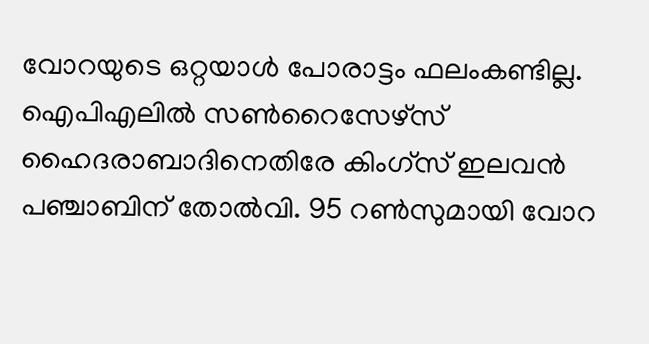വോറയുടെ ഒറ്റയാൾ പോരാട്ടം ഫലംകണ്ടില്ല. ഐപിഎലിൽ സണ്‍റൈസേഴ്സ് ഹൈദരാബാദിനെതിരേ കിംഗ്സ് ഇലവൻ പഞ്ചാബിന് തോൽവി. 95 റണ്‍സുമായി വോറ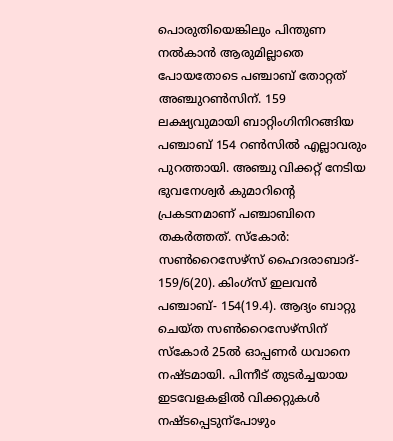പൊരുതിയെങ്കിലും പിന്തുണ നൽകാൻ ആരുമില്ലാതെ പോയതോടെ പഞ്ചാബ് തോറ്റത് അഞ്ചുറണ്‍സിന്. 159 ലക്ഷ്യവുമായി ബാറ്റിംഗിനിറങ്ങിയ പഞ്ചാബ് 154 റണ്‍സിൽ എല്ലാവരും പുറത്തായി. അഞ്ചു വിക്കറ്റ് നേടിയ ഭുവനേശ്വർ കുമാറിന്‍റെ പ്രകടനമാണ് പഞ്ചാബിനെ തകർത്തത്. സ്കോർ: സണ്‍റൈസേഴ്സ് ഹൈദരാബാദ്- 159/6(20). കിംഗ്സ് ഇലവൻ പഞ്ചാബ്- 154(19.4). ആദ്യം ബാറ്റു ചെയ്ത സണ്‍റൈസേഴ്സിന് സ്കോർ 25ൽ ഓപ്പണർ ധവാനെ നഷ്ടമായി. പിന്നീട് തുടർച്ചയായ ഇടവേളകളിൽ വിക്കറ്റുകൾ നഷ്ടപ്പെടുന്പോഴും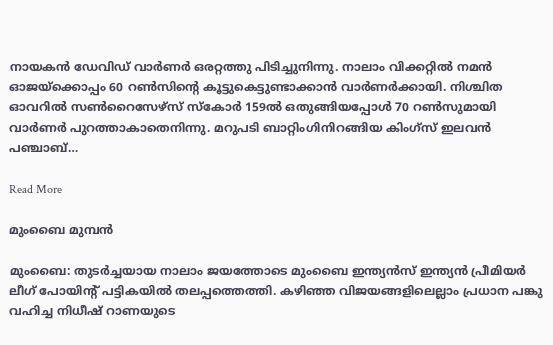നായകൻ ഡേവിഡ് വാർണർ ഒരറ്റത്തു പിടിച്ചുനിന്നു. നാലാം വിക്കറ്റിൽ നമൻ ഓജയ്ക്കൊപ്പം 60 റണ്‍സിന്‍റെ കൂട്ടുകെട്ടുണ്ടാക്കാൻ വാർണർക്കായി. നിശ്ചിത ഓവറിൽ സണ്‍റൈസേഴ്സ് സ്കോർ 159ൽ ഒതുങ്ങിയപ്പോൾ 70 റണ്‍സുമായി വാർണർ പുറത്താകാതെനിന്നു. മറുപടി ബാറ്റിംഗിനിറങ്ങിയ കിംഗ്സ് ഇലവൻ പഞ്ചാബ്…

Read More

മുംബൈ മുമ്പന്‍

മുംബൈ: തുടര്‍ച്ചയായ നാലാം ജയത്തോടെ മുംബൈ ഇന്ത്യന്‍സ് ഇന്ത്യന്‍ പ്രീമിയര്‍ ലീഗ് പോയിന്‍റ് പട്ടികയില്‍ തലപ്പത്തെത്തി. കഴിഞ്ഞ വിജയങ്ങളിലെല്ലാം പ്രധാന പങ്കു വഹിച്ച നിധീഷ് റാണയുടെ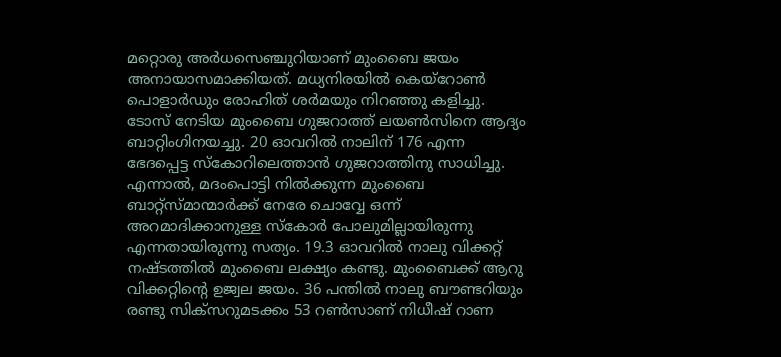മറ്റൊരു അര്‍ധസെഞ്ചുറിയാണ് മുംബൈ ജയം അനായാസമാക്കിയത്. മധ്യനിരയില്‍ കെയ്‌റോണ്‍ പൊളാര്‍ഡും രോഹിത് ശര്‍മയും നിറഞ്ഞു കളിച്ചു. ടോസ് നേടിയ മുംബൈ ഗുജറാത്ത് ലയണ്‍സിനെ ആദ്യം ബാറ്റിംഗിനയച്ചു. 20 ഓവറില്‍ നാലിന് 176 എന്ന ഭേദപ്പെട്ട സ്‌കോറിലെത്താന്‍ ഗുജറാത്തിനു സാധിച്ചു. എന്നാല്‍, മദംപൊട്ടി നില്‍ക്കുന്ന മുംബൈ ബാറ്റ്‌സ്മാന്മാര്‍ക്ക് നേരേ ചൊവ്വേ ഒന്ന് അറമാദിക്കാനുള്ള സ്‌കോര്‍ പോലുമില്ലായിരുന്നു എന്നതായിരുന്നു സത്യം. 19.3 ഓവറില്‍ നാലു വിക്കറ്റ് നഷ്ടത്തില്‍ മുംബൈ ലക്ഷ്യം കണ്ടു. മുംബൈക്ക് ആറു വിക്കറ്റിന്‍റെ ഉജ്വല ജയം. 36 പന്തില്‍ നാലു ബൗണ്ടറിയും രണ്ടു സിക്‌സറുമടക്കം 53 റണ്‍സാണ് നിധീഷ് റാണ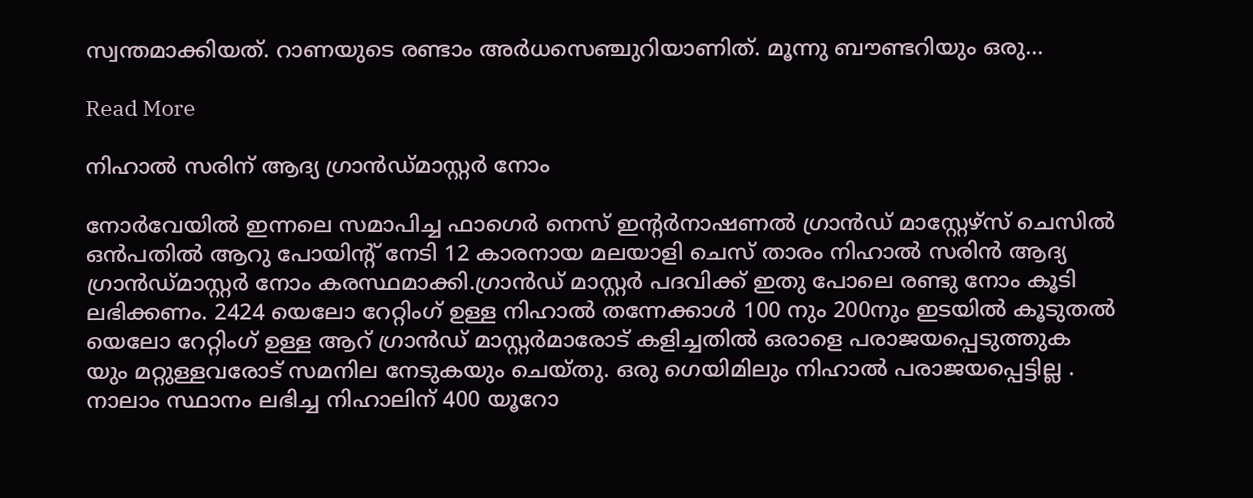സ്വന്തമാക്കിയത്. റാണയുടെ രണ്ടാം അര്‍ധസെഞ്ചുറിയാണിത്. മൂന്നു ബൗണ്ടറിയും ഒരു…

Read More

നിഹാല്‍ സരിന് ആദ്യ ഗ്രാന്‍ഡ്മാസ്റ്റര്‍ നോം

നോര്‍വേയില്‍ ഇന്നലെ സമാപിച്ച ഫാഗെര്‍ നെസ് ഇന്‍റര്‍നാഷണല്‍ ഗ്രാന്‍ഡ് മാസ്റ്റേഴ്‌സ് ചെസില്‍ ഒന്‍പതില്‍ ആറു പോയിന്‍റ് നേടി 12 കാരനായ മലയാളി ചെസ് താരം നിഹാല്‍ സരിന്‍ ആദ്യ ഗ്രാന്‍ഡ്മാസ്റ്റര്‍ നോം കരസ്ഥമാക്കി.ഗ്രാന്‍ഡ് മാസ്റ്റര്‍ പദവിക്ക് ഇതു പോലെ രണ്ടു നോം കൂടി ലഭിക്കണം. 2424 യെലോ റേറ്റിംഗ് ഉള്ള നിഹാല്‍ തന്നേക്കാള്‍ 100 നും 200നും ഇടയില്‍ കൂടുതൽ യെലോ റേറ്റിംഗ് ഉള്ള ആറ് ഗ്രാന്‍ഡ് മാസ്റ്റര്‍മാരോട് കളിച്ചതില്‍ ഒരാളെ പരാജയപ്പെടുത്തുക യും മറ്റുള്ളവരോട് സമനില നേടുകയും ചെയ്തു. ഒരു ഗെയിമിലും നിഹാല്‍ പരാജയപ്പെട്ടില്ല . നാലാം സ്ഥാനം ലഭിച്ച നിഹാലിന് 400 യൂറോ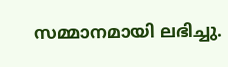സമ്മാനമായി ലഭിച്ചു.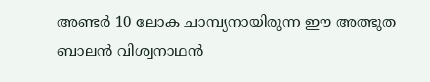അണ്ടര്‍ 10 ലോക ചാമ്പ്യനായിരുന്ന ഈ അത്ഭുത ബാലന്‍ വിശ്വനാഥന്‍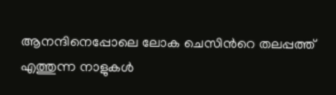ആനന്ദിനെപ്പോലെ ലോക ചെസിന്‍റെ തലപ്പത്ത് എത്തുന്ന നാളുകള്‍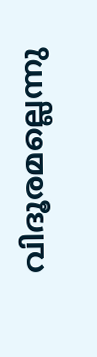വിദൂരമല്ലെന്നു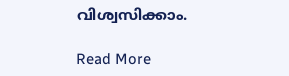വിശ്വസിക്കാം.

Read More